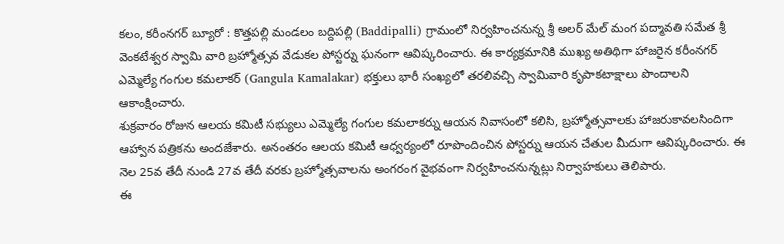కలం, కరీంనగర్ బ్యూరో : కొత్తపల్లి మండలం బద్దిపల్లి (Baddipalli) గ్రామంలో నిర్వహించనున్న శ్రీ అలర్ మేల్ మంగ పద్మావతి సమేత శ్రీ వెంకటేశ్వర స్వామి వారి బ్రహ్మోత్సవ వేడుకల పోస్టర్ను ఘనంగా ఆవిష్కరించారు. ఈ కార్యక్రమానికి ముఖ్య అతిథిగా హాజరైన కరీంనగర్ ఎమ్మెల్యే గంగుల కమలాకర్ (Gangula Kamalakar) భక్తులు భారీ సంఖ్యలో తరలివచ్చి స్వామివారి కృపాకటాక్షాలు పొందాలని ఆకాంక్షించారు.
శుక్రవారం రోజున ఆలయ కమిటీ సభ్యులు ఎమ్మెల్యే గంగుల కమలాకర్ను ఆయన నివాసంలో కలిసి, బ్రహ్మోత్సవాలకు హాజరుకావలసిందిగా ఆహ్వాన పత్రికను అందజేశారు. అనంతరం ఆలయ కమిటీ ఆధ్వర్యంలో రూపొందించిన పోస్టర్ను ఆయన చేతుల మీదుగా ఆవిష్కరించారు. ఈ నెల 25వ తేదీ నుండి 27వ తేదీ వరకు బ్రహ్మోత్సవాలను అంగరంగ వైభవంగా నిర్వహించనున్నట్లు నిర్వాహకులు తెలిపారు.
ఈ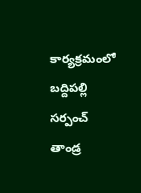కార్యక్రమంలో బద్దిపల్లి సర్పంచ్ తాండ్ర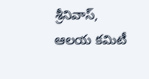శ్రీనివాస్, ఆలయ కమిటీ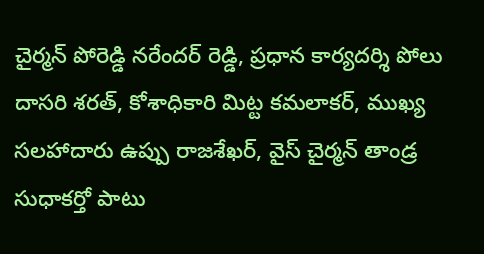చైర్మన్ పోరెడ్డి నరేందర్ రెడ్డి, ప్రధాన కార్యదర్శి పోలు దాసరి శరత్, కోశాధికారి మిట్ట కమలాకర్, ముఖ్య సలహాదారు ఉప్పు రాజశేఖర్, వైస్ చైర్మన్ తాండ్ర సుధాకర్తో పాటు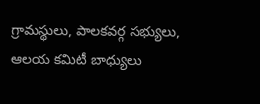గ్రామస్థులు, పాలకవర్గ సభ్యులు, ఆలయ కమిటీ బాధ్యులు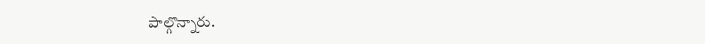పాల్గొన్నారు.